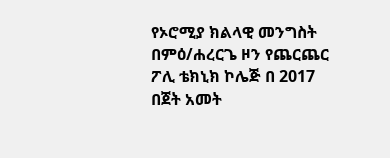የኦሮሚያ ክልላዊ መንግስት በምዕ/ሐረርጌ ዞን የጨርጨር ፖሊ ቴክኒክ ኮሌጅ በ 2017 በጀት አመት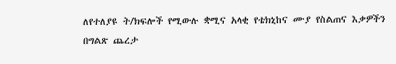ለየተለያዩ ት/ክፍሎች የሚውሉ ቋሚና አላቂ የቴክኒከና ሙያ የስልጠና እቃዎችን በግልጽ ጨረታ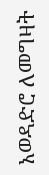አወዳድሮ ለመግዛት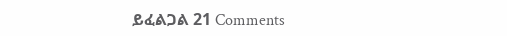ይፈልጋል 21 Comments